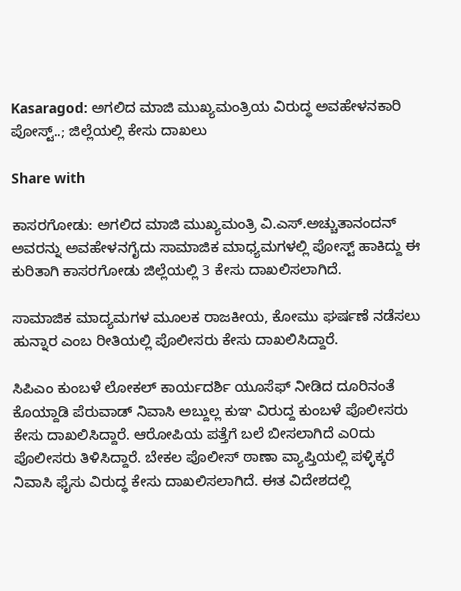Kasaragod: ಅಗಲಿದ ಮಾಜಿ ಮುಖ್ಯಮಂತ್ರಿಯ ವಿರುದ್ಧ ಅವಹೇಳನಕಾರಿ ಪೋಸ್ಟ್..; ಜಿಲ್ಲೆಯಲ್ಲಿ ಕೇಸು ದಾಖಲು

Share with

ಕಾಸರಗೋಡು: ಅಗಲಿದ ಮಾಜಿ ಮುಖ್ಯಮಂತ್ರಿ ವಿ.ಎಸ್.ಅಚ್ಚುತಾನಂದನ್ ಅವರನ್ನು ಅವಹೇಳನಗೈದು ಸಾಮಾಜಿಕ ಮಾಧ್ಯಮಗಳಲ್ಲಿ ಪೋಸ್ಟ್ ಹಾಕಿದ್ದು ಈ ಕುರಿತಾಗಿ ಕಾಸರಗೋಡು ಜಿಲ್ಲೆಯಲ್ಲಿ 3 ಕೇಸು ದಾಖಲಿಸಲಾಗಿದೆ.

ಸಾಮಾಜಿಕ ಮಾದ್ಯಮಗಳ ಮೂಲಕ ರಾಜಕೀಯ, ಕೋಮು ಘರ್ಷಣೆ ನಡೆಸಲು ಹುನ್ನಾರ ಎಂಬ ರೀತಿಯಲ್ಲಿ ಪೊಲೀಸರು ಕೇಸು ದಾಖಲಿಸಿದ್ದಾರೆ.

ಸಿಪಿಎಂ ಕುಂಬಳೆ ಲೋಕಲ್ ಕಾರ್ಯದರ್ಶಿ ಯೂಸೆಫ್ ನೀಡಿದ ದೂರಿನಂತೆ ಕೊಯ್ದಾಡಿ ಪೆರುವಾಡ್ ನಿವಾಸಿ ಅಬ್ದುಲ್ಲ ಕುಞ ವಿರುದ್ದ ಕುಂಬಳೆ ಪೊಲೀಸರು ಕೇಸು ದಾಖಲಿಸಿದ್ದಾರೆ. ಆರೋಪಿಯ ಪತ್ತೆಗೆ ಬಲೆ ಬೀಸಲಾಗಿದೆ ಎ೦ದು ಪೊಲೀಸರು ತಿಳಿಸಿದ್ದಾರೆ. ಬೇಕಲ ಪೊಲೀಸ್ ಠಾಣಾ ವ್ಯಾಪ್ತಿಯಲ್ಲಿ ಪಳ್ಳಿಕ್ಕರೆ ನಿವಾಸಿ ಫೈಸು ವಿರುದ್ಧ ಕೇಸು ದಾಖಲಿಸಲಾಗಿದೆ. ಈತ ವಿದೇಶದಲ್ಲಿ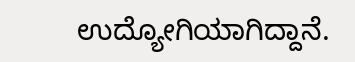ಉದ್ಯೋಗಿಯಾಗಿದ್ದಾನೆ.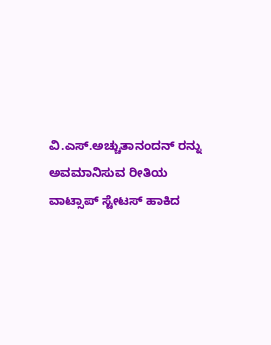ವಿ.ಎಸ್.ಅಚ್ಚುತಾನಂದನ್ ರನ್ನು ಅವಮಾನಿಸುವ ರೀತಿಯ ವಾಟ್ಸಾಪ್ ಸ್ಟೇಟಸ್ ಹಾಕಿದ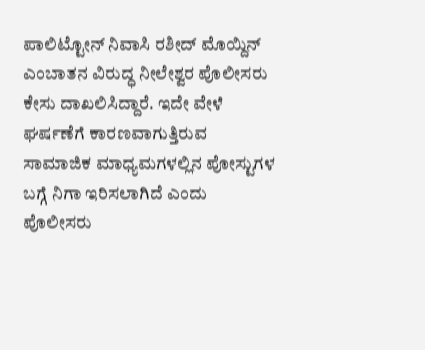ಪಾಲಿಟ್ಟೋನ್ ನಿವಾಸಿ ರಶೀದ್ ಮೊಯ್ದಿನ್ ಎಂಬಾತನ ವಿರುದ್ಧ ನೀಲೇಶ್ವರ ಪೊಲೀಸರು ಕೇಸು ದಾಖಲಿಸಿದ್ದಾರೆ. ಇದೇ ವೇಳೆ ಘರ್ಷಣೆಗೆ ಕಾರಣವಾಗುತ್ತಿರುವ ಸಾಮಾಜಿಕ ಮಾಧ್ಯಮಗಳಲ್ಲಿನ ಪೋಸ್ಟುಗಳ ಬಗ್ಗೆ ನಿಗಾ ಇರಿಸಲಾಗಿದೆ ಎಂದು ಪೊಲೀಸರು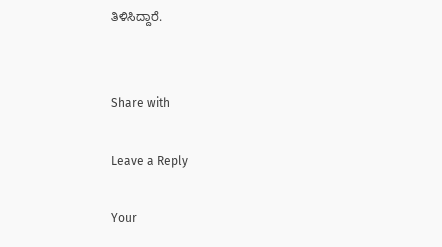ತಿಳಿಸಿದ್ದಾರೆ.


Share with

Leave a Reply

Your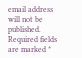email address will not be published. Required fields are marked *